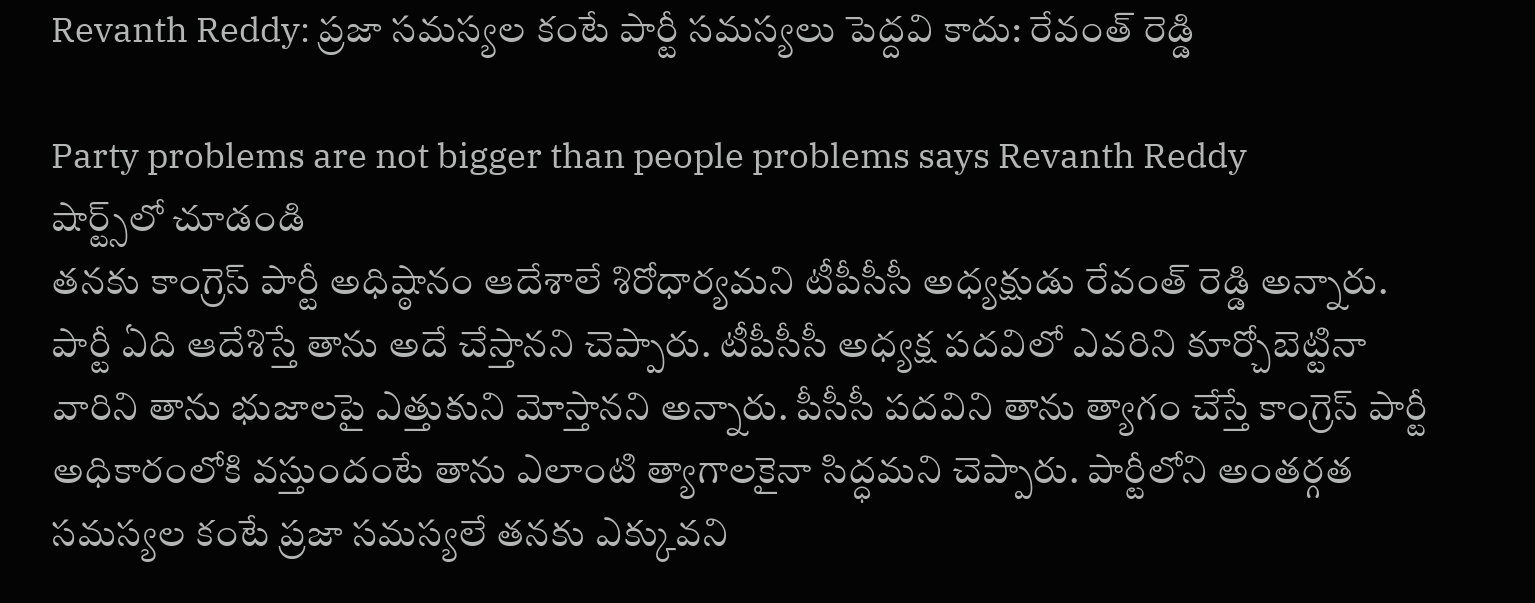Revanth Reddy: ప్రజా సమస్యల కంటే పార్టీ సమస్యలు పెద్దవి కాదు: రేవంత్ రెడ్డి

Party problems are not bigger than people problems says Revanth Reddy
షార్ట్స్‌లో చూడండి
తనకు కాంగ్రెస్ పార్టీ అధిష్ఠానం ఆదేశాలే శిరోధార్యమని టీపీసీసీ అధ్యక్షుడు రేవంత్ రెడ్డి అన్నారు. పార్టీ ఏది ఆదేశిస్తే తాను అదే చేస్తానని చెప్పారు. టీపీసీసీ అధ్యక్ష పదవిలో ఎవరిని కూర్చోబెట్టినా వారిని తాను భుజాలపై ఎత్తుకుని మోస్తానని అన్నారు. పీసీసీ పదవిని తాను త్యాగం చేస్తే కాంగ్రెస్ పార్టీ అధికారంలోకి వస్తుందంటే తాను ఎలాంటి త్యాగాలకైనా సిద్ధమని చెప్పారు. పార్టీలోని అంతర్గత సమస్యల కంటే ప్రజా సమస్యలే తనకు ఎక్కువని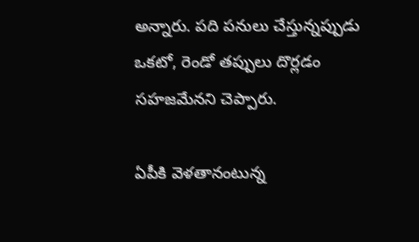అన్నారు. పది పనులు చేస్తున్నప్పుడు ఒకటో, రెండో తప్పులు దొర్లడం సహజమేనని చెప్పారు.

ఏపీకి వెళతానంటున్న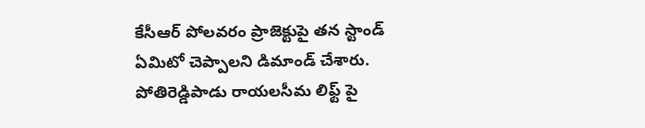కేసీఆర్ పోలవరం ప్రాజెక్టుపై తన స్టాండ్ ఏమిటో చెప్పాలని డిమాండ్ చేశారు. పోతిరెడ్డిపాడు రాయలసీమ లిఫ్ట్ పై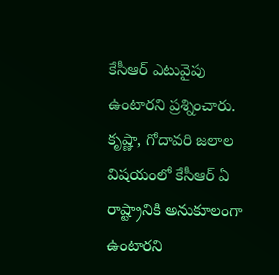కేసీఆర్ ఎటువైపు ఉంటారని ప్రశ్నించారు. కృష్ణా, గోదావరి జలాల విషయంలో కేసీఆర్ ఏ రాష్ట్రానికి అనుకూలంగా ఉంటారని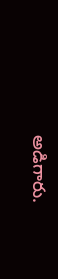అడిగారు.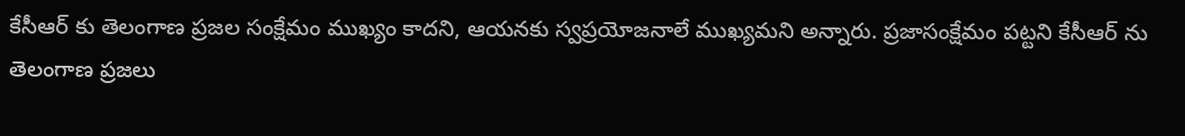కేసీఆర్ కు తెలంగాణ ప్రజల సంక్షేమం ముఖ్యం కాదని, ఆయనకు స్వప్రయోజనాలే ముఖ్యమని అన్నారు. ప్రజాసంక్షేమం పట్టని కేసీఆర్ ను తెలంగాణ ప్రజలు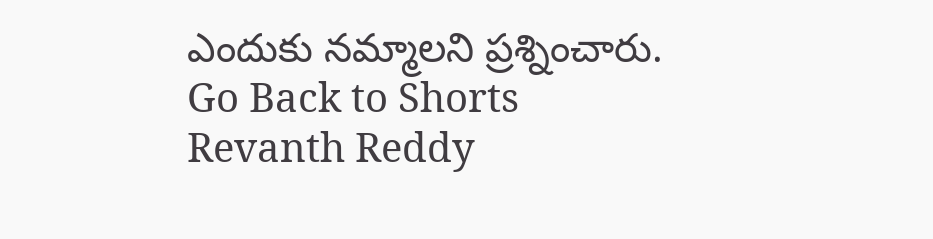ఎందుకు నమ్మాలని ప్రశ్నించారు.
Go Back to Shorts
Revanth Reddy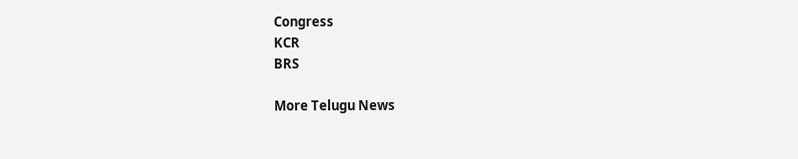Congress
KCR
BRS

More Telugu News